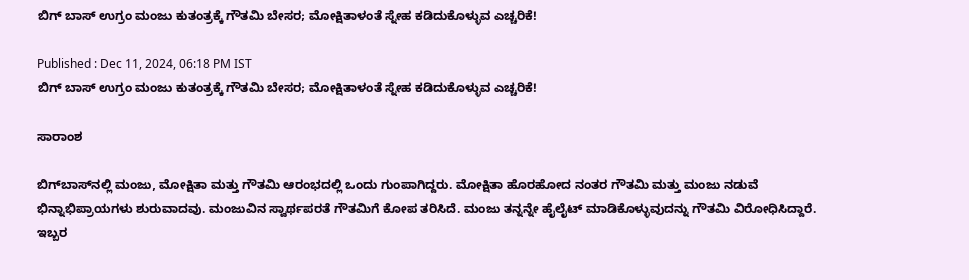ಬಿಗ್ ಬಾಸ್ ಉಗ್ರಂ ಮಂಜು ಕುತಂತ್ರಕ್ಕೆ ಗೌತಮಿ ಬೇಸರ; ಮೋಕ್ಷಿತಾಳಂತೆ ಸ್ನೇಹ ಕಡಿದುಕೊಳ್ಳುವ ಎಚ್ಚರಿಕೆ!

Published : Dec 11, 2024, 06:18 PM IST
ಬಿಗ್ ಬಾಸ್ ಉಗ್ರಂ ಮಂಜು ಕುತಂತ್ರಕ್ಕೆ ಗೌತಮಿ ಬೇಸರ; ಮೋಕ್ಷಿತಾಳಂತೆ ಸ್ನೇಹ ಕಡಿದುಕೊಳ್ಳುವ ಎಚ್ಚರಿಕೆ!

ಸಾರಾಂಶ

ಬಿಗ್‌ಬಾಸ್‌ನಲ್ಲಿ ಮಂಜು, ಮೋಕ್ಷಿತಾ ಮತ್ತು ಗೌತಮಿ ಆರಂಭದಲ್ಲಿ ಒಂದು ಗುಂಪಾಗಿದ್ದರು. ಮೋಕ್ಷಿತಾ ಹೊರಹೋದ ನಂತರ ಗೌತಮಿ ಮತ್ತು ಮಂಜು ನಡುವೆ ಭಿನ್ನಾಭಿಪ್ರಾಯಗಳು ಶುರುವಾದವು. ಮಂಜುವಿನ ಸ್ವಾರ್ಥಪರತೆ ಗೌತಮಿಗೆ ಕೋಪ ತರಿಸಿದೆ. ಮಂಜು ತನ್ನನ್ನೇ ಹೈಲೈಟ್ ಮಾಡಿಕೊಳ್ಳುವುದನ್ನು ಗೌತಮಿ ವಿರೋಧಿಸಿದ್ದಾರೆ. ಇಬ್ಬರ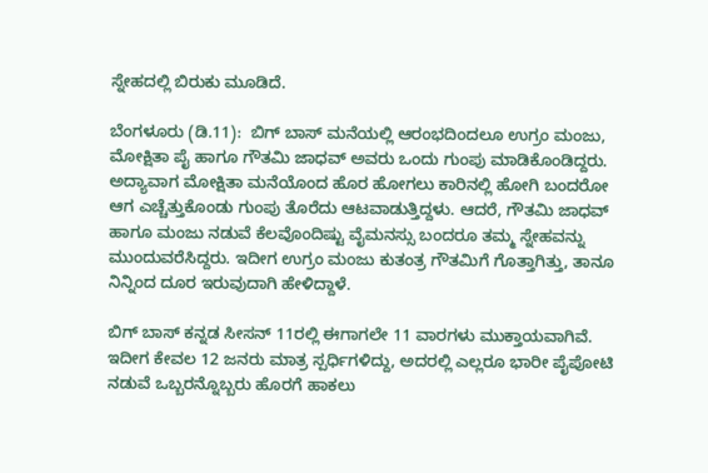ಸ್ನೇಹದಲ್ಲಿ ಬಿರುಕು ಮೂಡಿದೆ.

ಬೆಂಗಳೂರು (ಡಿ.11):  ಬಿಗ್ ಬಾಸ್ ಮನೆಯಲ್ಲಿ ಆರಂಭದಿಂದಲೂ ಉಗ್ರಂ ಮಂಜು, ಮೋಕ್ಷಿತಾ ಪೈ ಹಾಗೂ ಗೌತಮಿ ಜಾಧವ್ ಅವರು ಒಂದು ಗುಂಪು ಮಾಡಿಕೊಂಡಿದ್ದರು. ಅದ್ಯಾವಾಗ ಮೋಕ್ಷಿತಾ ಮನೆಯೊಂದ ಹೊರ ಹೋಗಲು ಕಾರಿನಲ್ಲಿ ಹೋಗಿ ಬಂದರೋ ಆಗ ಎಚ್ಚೆತ್ತುಕೊಂಡು ಗುಂಪು ತೊರೆದು ಆಟವಾಡುತ್ತಿದ್ದಳು. ಆದರೆ, ಗೌತಮಿ ಜಾಧವ್ ಹಾಗೂ ಮಂಜು ನಡುವೆ ಕೆಲವೊಂದಿಷ್ಟು ವೈಮನಸ್ಸು ಬಂದರೂ ತಮ್ಮ ಸ್ನೇಹವನ್ನು ಮುಂದುವರೆಸಿದ್ದರು. ಇದೀಗ ಉಗ್ರಂ ಮಂಜು ಕುತಂತ್ರ ಗೌತಮಿಗೆ ಗೊತ್ತಾಗಿತ್ತು, ತಾನೂ ನಿನ್ನಿಂದ ದೂರ ಇರುವುದಾಗಿ ಹೇಳಿದ್ದಾಳೆ.

ಬಿಗ್ ಬಾಸ್ ಕನ್ನಡ ಸೀಸನ್ 11ರಲ್ಲಿ ಈಗಾಗಲೇ 11 ವಾರಗಳು ಮುಕ್ತಾಯವಾಗಿವೆ. ಇದೀಗ ಕೇವಲ 12 ಜನರು ಮಾತ್ರ ಸ್ಪರ್ಧಿಗಳಿದ್ದು, ಅದರಲ್ಲಿ ಎಲ್ಲರೂ ಭಾರೀ ಪೈಪೋಟಿ ನಡುವೆ ಒಬ್ಬರನ್ನೊಬ್ಬರು ಹೊರಗೆ ಹಾಕಲು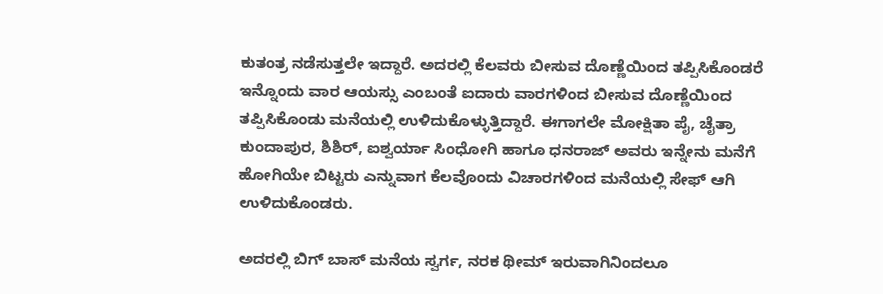ಕುತಂತ್ರ ನಡೆಸುತ್ತಲೇ ಇದ್ದಾರೆ. ಅದರಲ್ಲಿ ಕೆಲವರು ಬೀಸುವ ದೊಣ್ಣೆಯಿಂದ ತಪ್ಪಿಸಿಕೊಂಡರೆ ಇನ್ನೊಂದು ವಾರ ಆಯಸ್ಸು ಎಂಬಂತೆ ಐದಾರು ವಾರಗಳಿಂದ ಬೀಸುವ ದೊಣ್ಣೆಯಿಂದ ತಪ್ಪಿಸಿಕೊಂಡು ಮನೆಯಲ್ಲಿ ಉಳಿದುಕೊಳ್ಳುತ್ತಿದ್ದಾರೆ. ಈಗಾಗಲೇ ಮೋಕ್ಷಿತಾ ಪೈ, ಚೈತ್ರಾ ಕುಂದಾಪುರ, ಶಿಶಿರ್, ಐಶ್ವರ್ಯಾ ಸಿಂಧೋಗಿ ಹಾಗೂ ಧನರಾಜ್ ಅವರು ಇನ್ನೇನು ಮನೆಗೆ ಹೋಗಿಯೇ ಬಿಟ್ಟರು ಎನ್ನುವಾಗ ಕೆಲವೊಂದು ವಿಚಾರಗಳಿಂದ ಮನೆಯಲ್ಲಿ ಸೇಫ್ ಆಗಿ ಉಳಿದುಕೊಂಡರು.

ಅದರಲ್ಲಿ ಬಿಗ್ ಬಾಸ್ ಮನೆಯ ಸ್ವರ್ಗ, ನರಕ ಥೀಮ್ ಇರುವಾಗಿನಿಂದಲೂ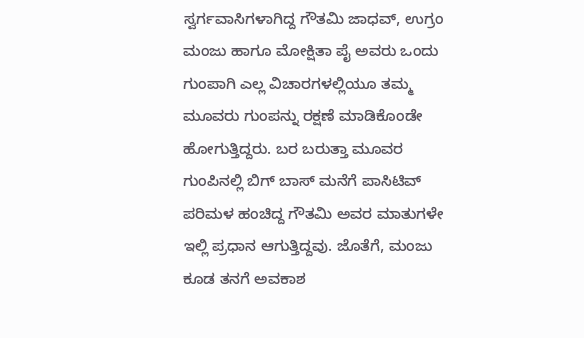ಸ್ವರ್ಗವಾಸಿಗಳಾಗಿದ್ದ ಗೌತಮಿ ಜಾಧವ್, ಉಗ್ರಂ ಮಂಜು ಹಾಗೂ ಮೋಕ್ಷಿತಾ ಪೈ ಅವರು ಒಂದು ಗುಂಪಾಗಿ ಎಲ್ಲ ವಿಚಾರಗಳಲ್ಲಿಯೂ ತಮ್ಮ ಮೂವರು ಗುಂಪನ್ನು ರಕ್ಷಣೆ ಮಾಡಿಕೊಂಡೇ ಹೋಗುತ್ತಿದ್ದರು. ಬರ ಬರುತ್ತಾ ಮೂವರ ಗುಂಪಿನಲ್ಲಿ ಬಿಗ್ ಬಾಸ್ ಮನೆಗೆ ಪಾಸಿಟಿವ್ ಪರಿಮಳ ಹಂಚಿದ್ದ ಗೌತಮಿ ಅವರ ಮಾತುಗಳೇ ಇಲ್ಲಿ ಪ್ರಧಾನ ಆಗುತ್ತಿದ್ದವು. ಜೊತೆಗೆ, ಮಂಜು ಕೂಡ ತನಗೆ ಅವಕಾಶ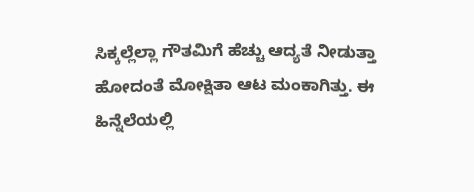ಸಿಕ್ಕಲ್ಲೆಲ್ಲಾ ಗೌತಮಿಗೆ ಹೆಚ್ಚು ಆದ್ಯತೆ ನೀಡುತ್ತಾ ಹೋದಂತೆ ಮೋಕ್ಷಿತಾ ಆಟ ಮಂಕಾಗಿತ್ತು. ಈ ಹಿನ್ನೆಲೆಯಲ್ಲಿ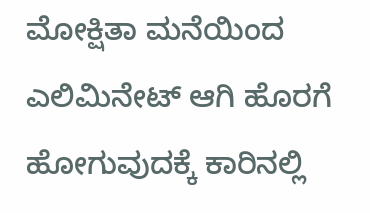ಮೋಕ್ಷಿತಾ ಮನೆಯಿಂದ ಎಲಿಮಿನೇಟ್ ಆಗಿ ಹೊರಗೆ ಹೋಗುವುದಕ್ಕೆ ಕಾರಿನಲ್ಲಿ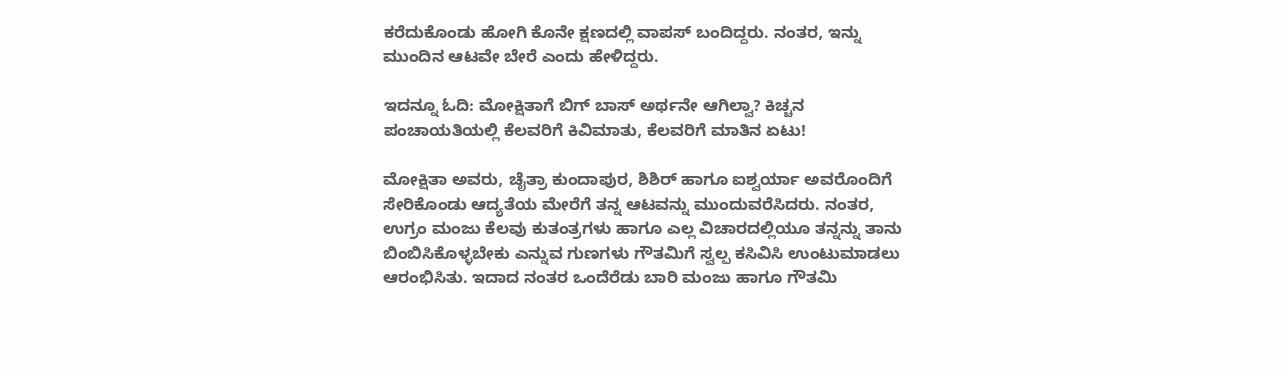ಕರೆದುಕೊಂಡು ಹೋಗಿ ಕೊನೇ ಕ್ಷಣದಲ್ಲಿ ವಾಪಸ್ ಬಂದಿದ್ದರು. ನಂತರ, ಇನ್ನು ಮುಂದಿನ ಆಟವೇ ಬೇರೆ ಎಂದು ಹೇಳಿದ್ದರು.

ಇದನ್ನೂ ಓದಿ: ಮೋಕ್ಷಿತಾಗೆ ಬಿಗ್ ಬಾಸ್ ಅರ್ಥನೇ ಆಗಿಲ್ವಾ? ಕಿಚ್ಚನ ಪಂಚಾಯತಿಯಲ್ಲಿ ಕೆಲವರಿಗೆ ಕಿವಿಮಾತು, ಕೆಲವರಿಗೆ ಮಾತಿನ ಏಟು!

ಮೋಕ್ಷಿತಾ ಅವರು, ಚೈತ್ರಾ ಕುಂದಾಪುರ, ಶಿಶಿರ್ ಹಾಗೂ ಐಶ್ವರ್ಯಾ ಅವರೊಂದಿಗೆ ಸೇರಿಕೊಂಡು ಆದ್ಯತೆಯ ಮೇರೆಗೆ ತನ್ನ ಆಟವನ್ನು ಮುಂದುವರೆಸಿದರು. ನಂತರ, ಉಗ್ರಂ ಮಂಜು ಕೆಲವು ಕುತಂತ್ರಗಳು ಹಾಗೂ ಎಲ್ಲ ವಿಚಾರದಲ್ಲಿಯೂ ತನ್ನನ್ನು ತಾನು ಬಿಂಬಿಸಿಕೊಳ್ಳಬೇಕು ಎನ್ನುವ ಗುಣಗಳು ಗೌತಮಿಗೆ ಸ್ವಲ್ಪ ಕಸಿವಿಸಿ ಉಂಟುಮಾಡಲು ಆರಂಭಿಸಿತು. ಇದಾದ ನಂತರ ಒಂದೆರೆಡು ಬಾರಿ ಮಂಜು ಹಾಗೂ ಗೌತಮಿ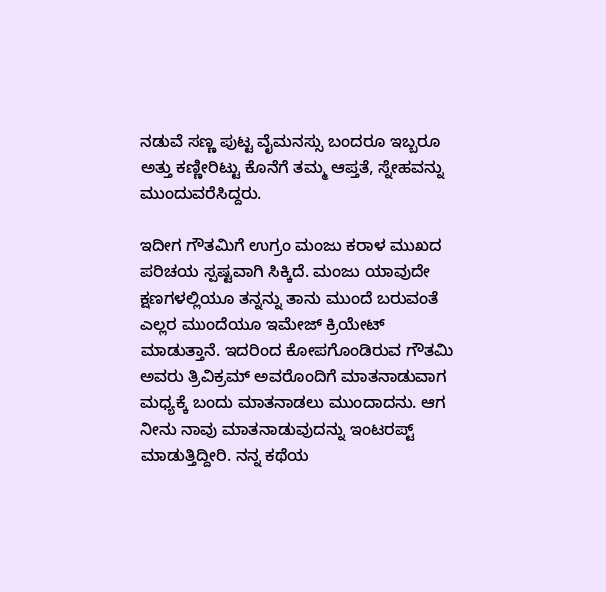ನಡುವೆ ಸಣ್ಣ ಪುಟ್ಟ ವೈಮನಸ್ಸು ಬಂದರೂ ಇಬ್ಬರೂ ಅತ್ತು ಕಣ್ಣೀರಿಟ್ಟು ಕೊನೆಗೆ ತಮ್ಮ ಆಪ್ತತೆ, ಸ್ನೇಹವನ್ನು ಮುಂದುವರೆಸಿದ್ದರು.

ಇದೀಗ ಗೌತಮಿಗೆ ಉಗ್ರಂ ಮಂಜು ಕರಾಳ ಮುಖದ ಪರಿಚಯ ಸ್ಪಷ್ಟವಾಗಿ ಸಿಕ್ಕಿದೆ. ಮಂಜು ಯಾವುದೇ ಕ್ಷಣಗಳಲ್ಲಿಯೂ ತನ್ನನ್ನು ತಾನು ಮುಂದೆ ಬರುವಂತೆ ಎಲ್ಲರ ಮುಂದೆಯೂ ಇಮೇಜ್ ಕ್ರಿಯೇಟ್ ಮಾಡುತ್ತಾನೆ. ಇದರಿಂದ ಕೋಪಗೊಂಡಿರುವ ಗೌತಮಿ ಅವರು ತ್ರಿವಿಕ್ರಮ್ ಅವರೊಂದಿಗೆ ಮಾತನಾಡುವಾಗ ಮಧ್ಯಕ್ಕೆ ಬಂದು ಮಾತನಾಡಲು ಮುಂದಾದನು. ಆಗ ನೀನು ನಾವು ಮಾತನಾಡುವುದನ್ನು ಇಂಟರಪ್ಟ್ ಮಾಡುತ್ತಿದ್ದೀರಿ. ನನ್ನ ಕಥೆಯ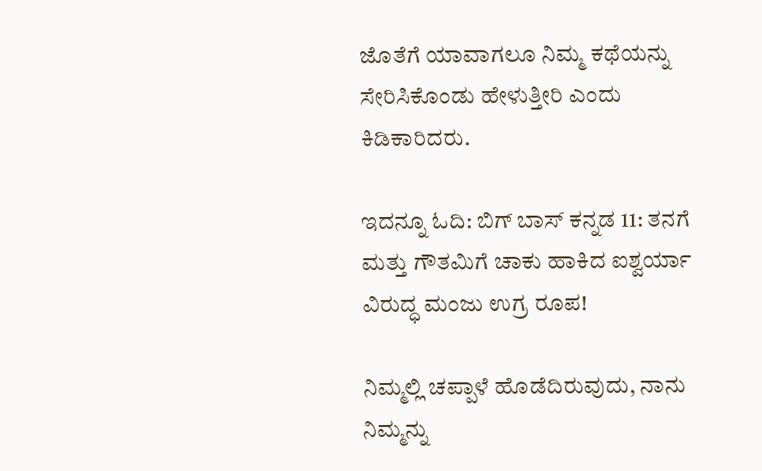ಜೊತೆಗೆ ಯಾವಾಗಲೂ ನಿಮ್ಮ ಕಥೆಯನ್ನು ಸೇರಿಸಿಕೊಂಡು ಹೇಳುತ್ತೀರಿ ಎಂದು ಕಿಡಿಕಾರಿದರು.

ಇದನ್ನೂ ಓದಿ: ಬಿಗ್ ಬಾಸ್ ಕನ್ನಡ 11: ತನಗೆ ಮತ್ತು ಗೌತಮಿಗೆ ಚಾಕು ಹಾಕಿದ ಐಶ್ವರ್ಯಾ ವಿರುದ್ಧ ಮಂಜು ಉಗ್ರ ರೂಪ!

ನಿಮ್ಮಲ್ಲಿ ಚಪ್ಪಾಳೆ ಹೊಡೆದಿರುವುದು, ನಾನು ನಿಮ್ಮನ್ನು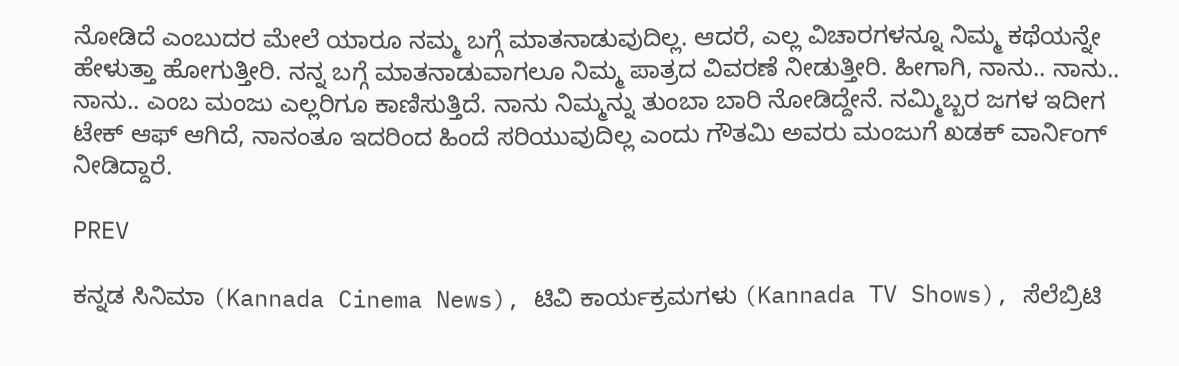ನೋಡಿದೆ ಎಂಬುದರ ಮೇಲೆ ಯಾರೂ ನಮ್ಮ ಬಗ್ಗೆ ಮಾತನಾಡುವುದಿಲ್ಲ. ಆದರೆ, ಎಲ್ಲ ವಿಚಾರಗಳನ್ನೂ ನಿಮ್ಮ ಕಥೆಯನ್ನೇ ಹೇಳುತ್ತಾ ಹೋಗುತ್ತೀರಿ. ನನ್ನ ಬಗ್ಗೆ ಮಾತನಾಡುವಾಗಲೂ ನಿಮ್ಮ ಪಾತ್ರದ ವಿವರಣೆ ನೀಡುತ್ತೀರಿ. ಹೀಗಾಗಿ, ನಾನು.. ನಾನು.. ನಾನು.. ಎಂಬ ಮಂಜು ಎಲ್ಲರಿಗೂ ಕಾಣಿಸುತ್ತಿದೆ. ನಾನು ನಿಮ್ಮನ್ನು ತುಂಬಾ ಬಾರಿ ನೋಡಿದ್ದೇನೆ. ನಮ್ಮಿಬ್ಬರ ಜಗಳ ಇದೀಗ ಟೇಕ್ ಆಫ್ ಆಗಿದೆ, ನಾನಂತೂ ಇದರಿಂದ ಹಿಂದೆ ಸರಿಯುವುದಿಲ್ಲ ಎಂದು ಗೌತಮಿ ಅವರು ಮಂಜುಗೆ ಖಡಕ್ ವಾರ್ನಿಂಗ್ ನೀಡಿದ್ದಾರೆ.

PREV

ಕನ್ನಡ ಸಿನಿಮಾ (Kannada Cinema News), ಟಿವಿ ಕಾರ್ಯಕ್ರಮಗಳು (Kannada TV Shows), ಸೆಲೆಬ್ರಿಟಿ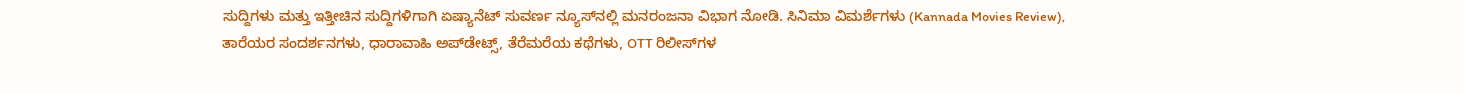ಸುದ್ದಿಗಳು ಮತ್ತು ಇತ್ತೀಚಿನ ಸುದ್ದಿಗಳಿಗಾಗಿ ಏಷ್ಯಾನೆಟ್ ಸುವರ್ಣ ನ್ಯೂಸ್‌ನಲ್ಲಿ ಮನರಂಜನಾ ವಿಭಾಗ ನೋಡಿ. ಸಿನಿಮಾ ವಿಮರ್ಶೆಗಳು (Kannada Movies Review), ತಾರೆಯರ ಸಂದರ್ಶನಗಳು, ಧಾರಾವಾಹಿ ಅಪ್‌ಡೇಟ್ಸ್‌, ತೆರೆಮರೆಯ ಕಥೆಗಳು, OTT ರಿಲೀಸ್‌ಗಳ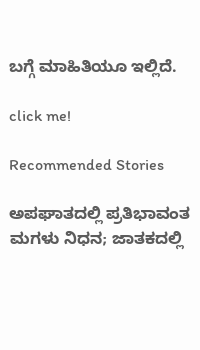ಬಗ್ಗೆ ಮಾಹಿತಿಯೂ ಇಲ್ಲಿದೆ.

click me!

Recommended Stories

ಅಪಘಾತದಲ್ಲಿ ಪ್ರತಿಭಾವಂತ ಮಗಳು ನಿಧನ; ಜಾತಕದಲ್ಲಿ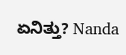ಏನಿತ್ತು? Nanda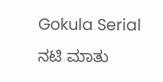Gokula Serial ನಟಿ ಮಾತು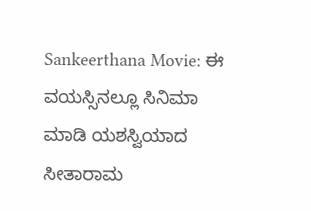Sankeerthana Movie: ಈ ವಯಸ್ಸಿನಲ್ಲೂ ಸಿನಿಮಾ ಮಾಡಿ ಯಶಸ್ವಿಯಾದ ಸೀತಾರಾಮ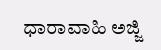ಧಾರಾವಾಹಿ ಅಜ್ಜಿ